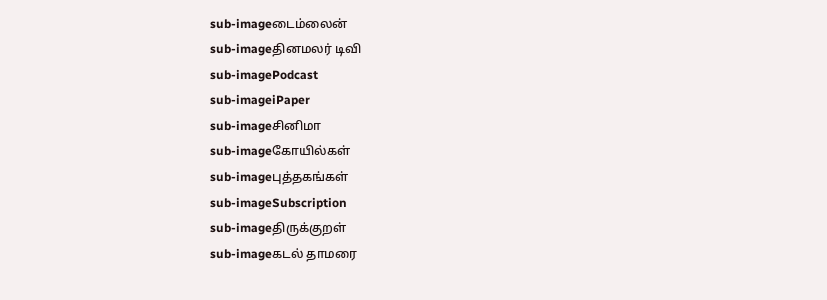sub-imageடைம்லைன்
sub-imageதினமலர் டிவி
sub-imagePodcast
sub-imageiPaper
sub-imageசினிமா
sub-imageகோயில்கள்
sub-imageபுத்தகங்கள்
sub-imageSubscription
sub-imageதிருக்குறள்
sub-imageகடல் தாமரை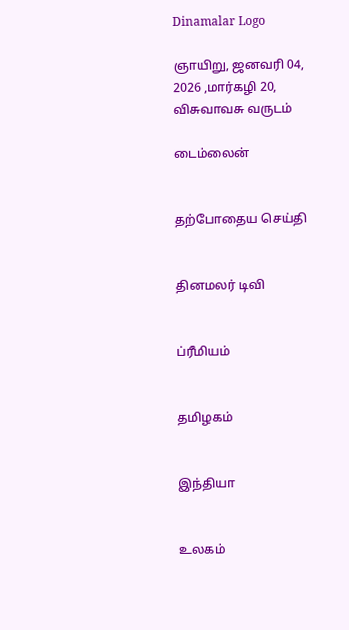Dinamalar Logo

ஞாயிறு, ஜனவரி 04, 2026 ,மார்கழி 20, விசுவாவசு வருடம்

டைம்லைன்


தற்போதைய செய்தி


தினமலர் டிவி


ப்ரீமியம்


தமிழகம்


இந்தியா


உலகம்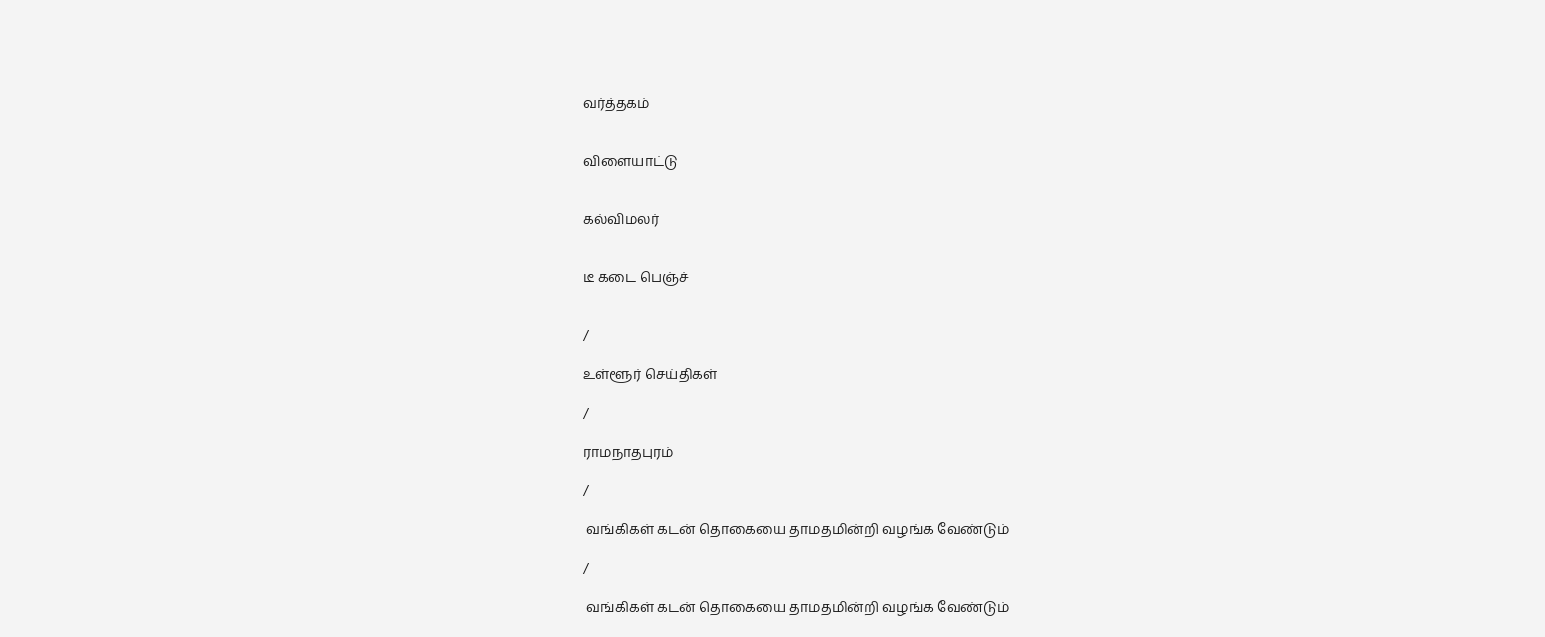வர்த்தகம்


விளையாட்டு


கல்விமலர்


டீ கடை பெஞ்ச்


/

உள்ளூர் செய்திகள்

/

ராமநாதபுரம்

/

 வங்கிகள் கடன் தொகையை தாமதமின்றி வழங்க வேண்டும்

/

 வங்கிகள் கடன் தொகையை தாமதமின்றி வழங்க வேண்டும்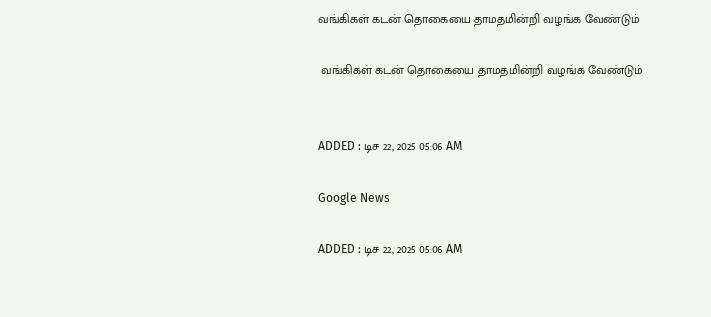வங்கிகள் கடன் தொகையை தாமதமின்றி வழங்க வேண்டும்

 வங்கிகள் கடன் தொகையை தாமதமின்றி வழங்க வேண்டும்


ADDED : டிச 22, 2025 05:06 AM

Google News

ADDED : டிச 22, 2025 05:06 AM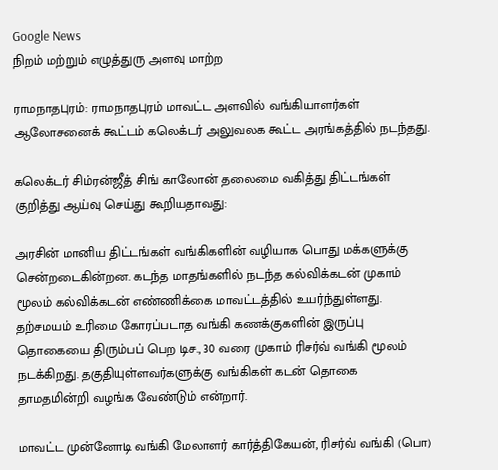Google News
நிறம் மற்றும் எழுத்துரு அளவு மாற்ற

ராமநாதபுரம்: ராமநாதபுரம் மாவட்ட அளவில் வங்கியாளர்கள் ஆலோசனைக் கூட்டம் கலெக்டர் அலுவலக கூட்ட அரங்கத்தில் நடந்தது.

கலெக்டர் சிம்ரன்ஜீத் சிங் காலோன் தலைமை வகித்து திட்டங்கள் குறித்து ஆய்வு செய்து கூறியதாவது:

அரசின் மானிய திட்டங்கள் வங்கிகளின் வழியாக பொது மக்களுக்கு சென்றடைகின்றன. கடந்த மாதங்களில் நடந்த கல்விக்கடன் முகாம் மூலம் கல்விக்கடன் எண்ணிக்கை மாவட்டத்தில் உயர்ந்துள்ளது. தற்சமயம் உரிமை கோரப்படாத வங்கி கணக்குகளின் இருப்பு தொகையை திரும்பப் பெற டிச., 30 வரை முகாம் ரிசர்வ் வங்கி மூலம் நடக்கிறது. தகுதியுள்ளவர்களுக்கு வங்கிகள் கடன் தொகை தாமதமின்றி வழங்க வேண்டும் என்றார்.

மாவட்ட முன்னோடி வங்கி மேலாளர் கார்த்திகேயன், ரிசர்வ் வங்கி (பொ)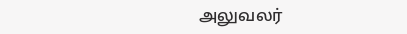அலுவலர்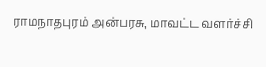ராமநாதபுரம் அன்பரசு, மாவட்ட வளர்ச்சி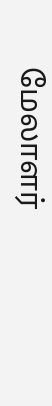மேலாளர்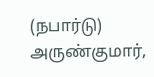(நபார்டு) அருண்குமார்,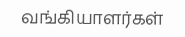வங்கியாளர்கள்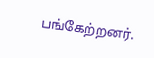பங்கேற்றனர்.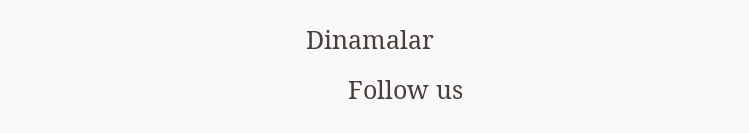Dinamalar
      Follow us